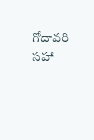గోదావరి సహా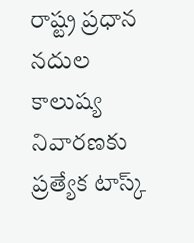రాష్ట్ర ప్రధాన నదుల కాలుష్య నివారణకు ప్రత్యేక టాస్క్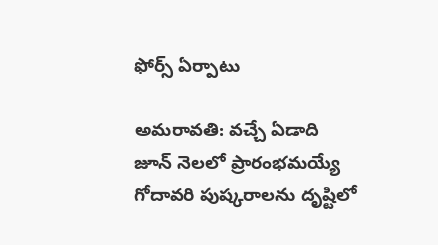ఫోర్స్ ఏర్పాటు

అమరావతి: వచ్చే ఏడాది జూన్ నెలలో ప్రారంభమయ్యే గోదావరి పుష్కరాలను దృష్టిలో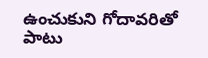ఉంచుకుని గోదావరితో పాటు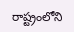రాష్ట్రంలోని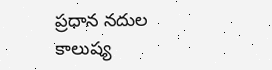ప్రధాన నదుల కాలుష్య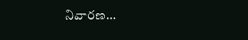నివారణ…